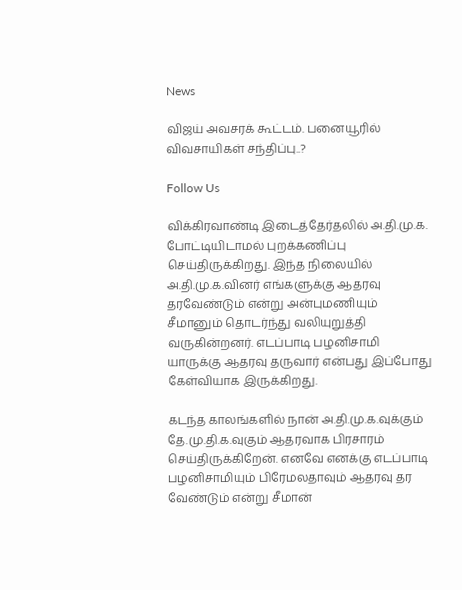News

விஜய் அவசரக் கூட்டம். பனையூரில் விவசாயிகள் சந்திப்பு..?

Follow Us

விக்கிரவாண்டி இடைத்தேர்தலில் அ.தி.மு.க. போட்டியிடாமல் புறக்கணிப்பு செய்திருக்கிறது. இந்த நிலையில் அ.தி.மு.க.வினர் எங்களுக்கு ஆதரவு தரவேண்டும் என்று அன்புமணியும் சீமானும் தொடர்ந்து வலியுறுத்தி வருகின்றனர். எடப்பாடி பழனிசாமி யாருக்கு ஆதரவு தருவார் என்பது இப்போது கேள்வியாக இருக்கிறது.

கடந்த காலங்களில் நான் அ.தி.மு.க.வுக்கும் தே.மு.தி.க.வுகும் ஆதரவாக பிரசாரம் செய்திருக்கிறேன். எனவே எனக்கு எடப்பாடி பழனிசாமியும் பிரேமலதாவும் ஆதரவு தர வேண்டும் என்று சீமான்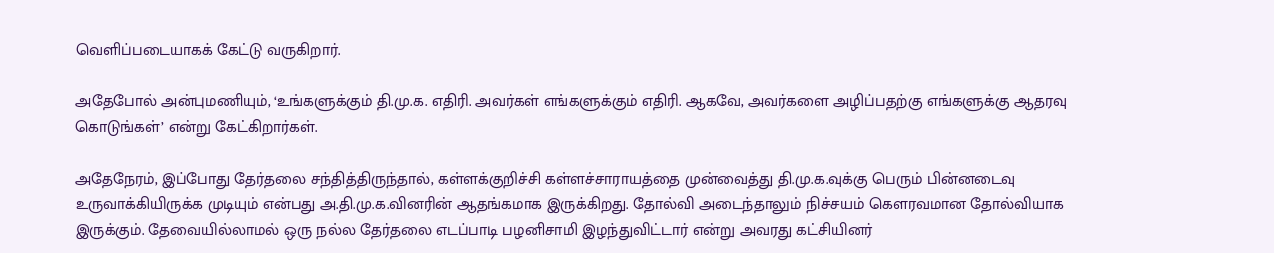வெளிப்படையாகக் கேட்டு வருகிறார்.

அதேபோல் அன்புமணியும், ‘உங்களுக்கும் தி.மு.க. எதிரி. அவர்கள் எங்களுக்கும் எதிரி. ஆகவே, அவர்களை அழிப்பதற்கு எங்களுக்கு ஆதரவு கொடுங்கள்’ என்று கேட்கிறார்கள்.

அதேநேரம், இப்போது தேர்தலை சந்தித்திருந்தால், கள்ளக்குறிச்சி கள்ளச்சாராயத்தை முன்வைத்து தி.மு.க.வுக்கு பெரும் பின்னடைவு உருவாக்கியிருக்க முடியும் என்பது அ.தி.மு.க.வினரின் ஆதங்கமாக இருக்கிறது. தோல்வி அடைந்தாலும் நிச்சயம் கெளரவமான தோல்வியாக இருக்கும். தேவையில்லாமல் ஒரு நல்ல தேர்தலை எடப்பாடி பழனிசாமி இழந்துவிட்டார் என்று அவரது கட்சியினர்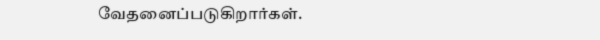வேதனைப்படுகிறார்கள்.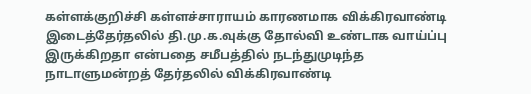கள்ளக்குறிச்சி கள்ளச்சாராயம் காரணமாக விக்கிரவாண்டி இடைத்தேர்தலில் தி.மு.க.வுக்கு தோல்வி உண்டாக வாய்ப்பு இருக்கிறதா என்பதை சமீபத்தில் நடந்துமுடிந்த நாடாளுமன்றத் தேர்தலில் விக்கிரவாண்டி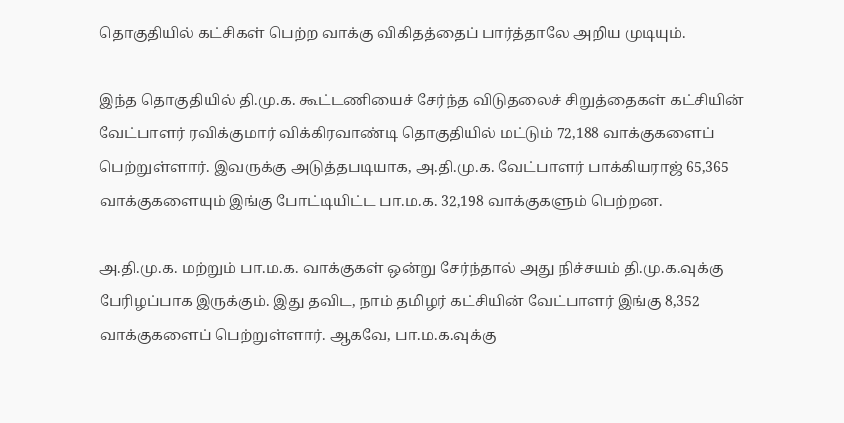தொகுதியில் கட்சிகள் பெற்ற வாக்கு விகிதத்தைப் பார்த்தாலே அறிய முடியும்.

இந்த தொகுதியில் தி.மு.க. கூட்டணியைச் சேர்ந்த விடுதலைச் சிறுத்தைகள் கட்சியின் வேட்பாளர் ரவிக்குமார் விக்கிரவாண்டி தொகுதியில் மட்டும் 72,188 வாக்குகளைப் பெற்றுள்ளார். இவருக்கு அடுத்தபடியாக, அ.தி.மு.க. வேட்பாளர் பாக்கியராஜ் 65,365 வாக்குகளையும் இங்கு போட்டியிட்ட பா.ம.க. 32,198 வாக்குகளும் பெற்றன.

அ.தி.மு.க. மற்றும் பா.ம.க. வாக்குகள் ஒன்று சேர்ந்தால் அது நிச்சயம் தி.மு.க.வுக்கு பேரிழப்பாக இருக்கும். இது தவிட, நாம் தமிழர் கட்சியின் வேட்பாளர் இங்கு 8,352 வாக்குகளைப் பெற்றுள்ளார். ஆகவே, பா.ம.க.வுக்கு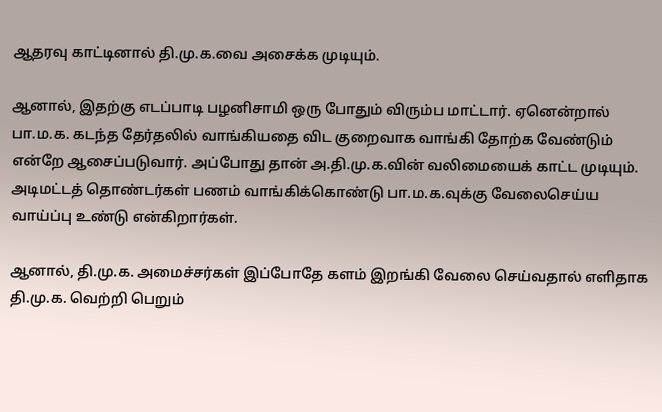ஆதரவு காட்டினால் தி.மு.க.வை அசைக்க முடியும்.

ஆனால், இதற்கு எடப்பாடி பழனிசாமி ஒரு போதும் விரும்ப மாட்டார். ஏனென்றால் பா.ம.க. கடந்த தேர்தலில் வாங்கியதை விட குறைவாக வாங்கி தோற்க வேண்டும் என்றே ஆசைப்படுவார். அப்போது தான் அ.தி.மு.க.வின் வலிமையைக் காட்ட முடியும். அடிமட்டத் தொண்டர்கள் பணம் வாங்கிக்கொண்டு பா.ம.க.வுக்கு வேலைசெய்ய வாய்ப்பு உண்டு என்கிறார்கள்.

ஆனால், தி.மு.க. அமைச்சர்கள் இப்போதே களம் இறங்கி வேலை செய்வதால் எளிதாக தி.மு.க. வெற்றி பெறும்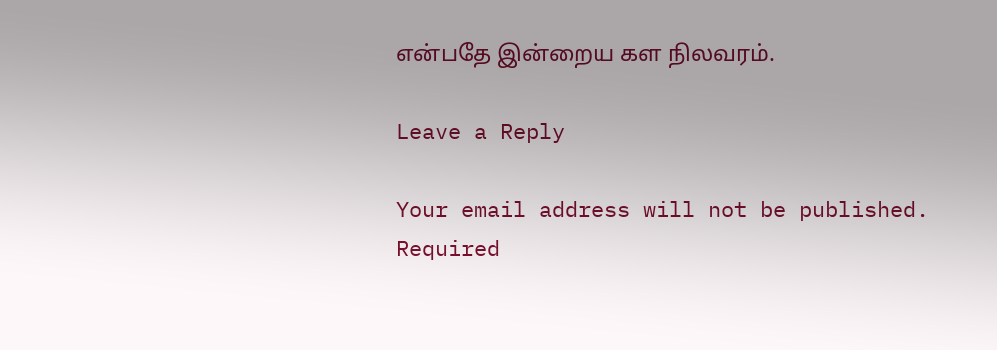என்பதே இன்றைய கள நிலவரம்.

Leave a Reply

Your email address will not be published. Required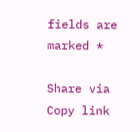fields are marked *

Share via
Copy link